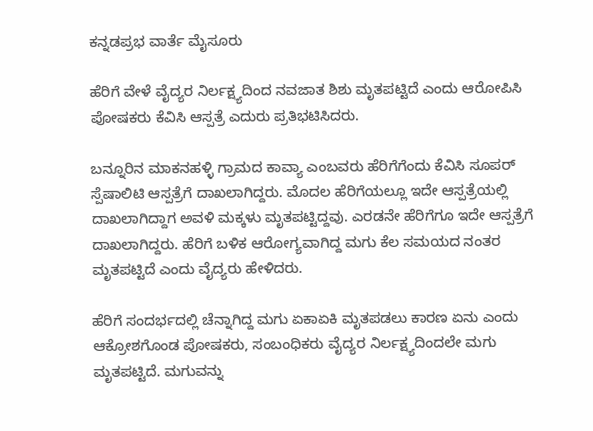ಕನ್ನಡಪ್ರಭ ವಾರ್ತೆ ಮೈಸೂರು

ಹೆರಿಗೆ ವೇಳೆ ವೈದ್ಯರ ನಿರ್ಲಕ್ಷ್ಯದಿಂದ ನವಜಾತ ಶಿಶು ಮೃತಪಟ್ಟಿದೆ ಎಂದು ಆರೋಪಿಸಿ ಪೋಷಕರು ಕೆವಿಸಿ ಆಸ್ಪತ್ರೆ ಎದುರು ಪ್ರತಿಭಟಿಸಿದರು.

ಬನ್ನೂರಿನ ಮಾಕನಹಳ್ಳಿ ಗ್ರಾಮದ ಕಾವ್ಯಾ ಎಂಬವರು ಹೆರಿಗೆಗೆಂದು ಕೆವಿಸಿ ಸೂಪರ್ ಸ್ಪೆಷಾಲಿಟಿ ಆಸ್ಪತ್ರೆಗೆ ದಾಖಲಾಗಿದ್ದರು. ಮೊದಲ ಹೆರಿಗೆಯಲ್ಲೂ ಇದೇ ಆಸ್ಪತ್ರೆಯಲ್ಲಿ ದಾಖಲಾಗಿದ್ದಾಗ ಅವಳಿ ಮಕ್ಕಳು ಮೃತಪಟ್ಟಿದ್ದವು. ಎರಡನೇ ಹೆರಿಗೆಗೂ ಇದೇ ಆಸ್ಪತ್ರೆಗೆ ದಾಖಲಾಗಿದ್ದರು. ಹೆರಿಗೆ ಬಳಿಕ ಆರೋಗ್ಯವಾಗಿದ್ದ ಮಗು ಕೆಲ ಸಮಯದ ನಂತರ ಮೃತಪಟ್ಟಿದೆ ಎಂದು ವೈದ್ಯರು ಹೇಳಿದರು.

ಹೆರಿಗೆ ಸಂದರ್ಭದಲ್ಲಿ ಚೆನ್ನಾಗಿದ್ದ ಮಗು ಏಕಾಏಕಿ ಮೃತಪಡಲು ಕಾರಣ ಏನು ಎಂದು ಆಕ್ರೋಶಗೊಂಡ ಪೋಷಕರು, ಸಂಬಂಧಿಕರು ವೈದ್ಯರ ನಿರ್ಲಕ್ಷ್ಯದಿಂದಲೇ ಮಗು ಮೃತಪಟ್ಟಿದೆ. ಮಗುವನ್ನು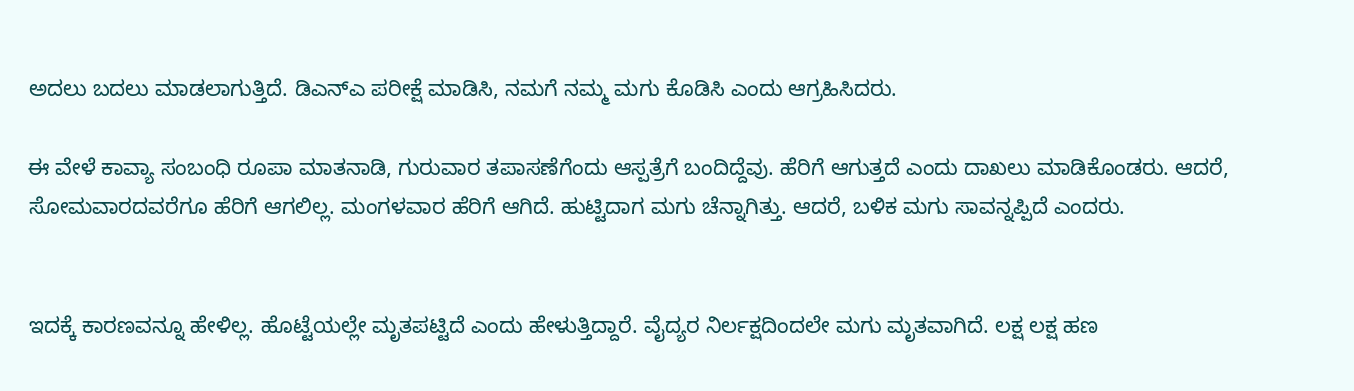ಅದಲು ಬದಲು ಮಾಡಲಾಗುತ್ತಿದೆ. ಡಿಎನ್‌ಎ ಪರೀಕ್ಷೆ ಮಾಡಿಸಿ, ನಮಗೆ ನಮ್ಮ ಮಗು ಕೊಡಿಸಿ ಎಂದು ಆಗ್ರಹಿಸಿದರು.

ಈ ವೇಳೆ ಕಾವ್ಯಾ ಸಂಬಂಧಿ ರೂಪಾ ಮಾತನಾಡಿ, ಗುರುವಾರ ತಪಾಸಣೆಗೆಂದು ಆಸ್ಪತ್ರೆಗೆ ಬಂದಿದ್ದೆವು. ಹೆರಿಗೆ ಆಗುತ್ತದೆ ಎಂದು ದಾಖಲು ಮಾಡಿಕೊಂಡರು. ಆದರೆ, ಸೋಮವಾರದವರೆಗೂ ಹೆರಿಗೆ ಆಗಲಿಲ್ಲ. ಮಂಗಳವಾರ ಹೆರಿಗೆ ಆಗಿದೆ. ಹುಟ್ಟಿದಾಗ ಮಗು ಚೆನ್ನಾಗಿತ್ತು. ಆದರೆ, ಬಳಿಕ ಮಗು ಸಾವನ್ನಪ್ಪಿದೆ ಎಂದರು.


ಇದಕ್ಕೆ ಕಾರಣವನ್ನೂ ಹೇಳಿಲ್ಲ. ಹೊಟ್ಟೆಯಲ್ಲೇ ಮೃತಪಟ್ಟಿದೆ ಎಂದು ಹೇಳುತ್ತಿದ್ದಾರೆ. ವೈದ್ಯರ ನಿರ್ಲಕ್ಷದಿಂದಲೇ ಮಗು ಮೃತವಾಗಿದೆ. ಲಕ್ಷ ಲಕ್ಷ ಹಣ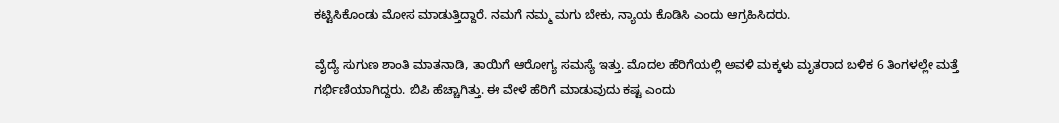ಕಟ್ಟಿಸಿಕೊಂಡು ಮೋಸ ಮಾಡುತ್ತಿದ್ದಾರೆ. ನಮಗೆ ನಮ್ಮ ಮಗು ಬೇಕು, ನ್ಯಾಯ ಕೊಡಿಸಿ ಎಂದು ಆಗ್ರಹಿಸಿದರು.

ವೈದ್ಯೆ ಸುಗುಣ ಶಾಂತಿ ಮಾತನಾಡಿ, ತಾಯಿಗೆ ಆರೋಗ್ಯ ಸಮಸ್ಯೆ ಇತ್ತು. ಮೊದಲ ಹೆರಿಗೆಯಲ್ಲಿ ಅವಳಿ ಮಕ್ಕಳು ಮೃತರಾದ ಬಳಿಕ 6 ತಿಂಗಳಲ್ಲೇ ಮತ್ತೆ ಗರ್ಭಿಣಿಯಾಗಿದ್ದರು. ಬಿಪಿ ಹೆಚ್ಚಾಗಿತ್ತು. ಈ ವೇಳೆ ಹೆರಿಗೆ ಮಾಡುವುದು ಕಷ್ಟ ಎಂದು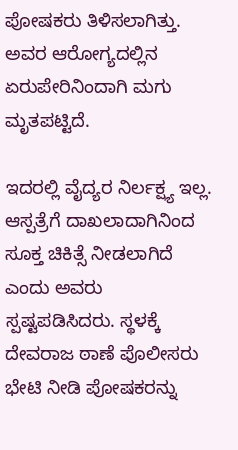ಪೋಷಕರು ತಿಳಿಸಲಾಗಿತ್ತು. ಅವರ ಆರೋಗ್ಯದಲ್ಲಿನ ಏರುಪೇರಿನಿಂದಾಗಿ ಮಗು ಮೃತಪಟ್ಟಿದೆ.

ಇದರಲ್ಲಿ ವೈದ್ಯರ ನಿರ್ಲಕ್ಷ್ಯ ಇಲ್ಲ. ಆಸ್ಪತ್ರೆಗೆ ದಾಖಲಾದಾಗಿನಿಂದ ಸೂಕ್ತ ಚಿಕಿತ್ಸೆ ನೀಡಲಾಗಿದೆ ಎಂದು ಅವರು ಸ್ಪಷ್ಟಪಡಿಸಿದರು. ಸ್ಥಳಕ್ಕೆ ದೇವರಾಜ ಠಾಣೆ ಪೊಲೀಸರು ಭೇಟಿ ನೀಡಿ ಪೋಷಕರನ್ನು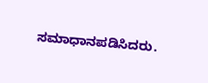ಸಮಾಧಾನಪಡಿಸಿದರು.